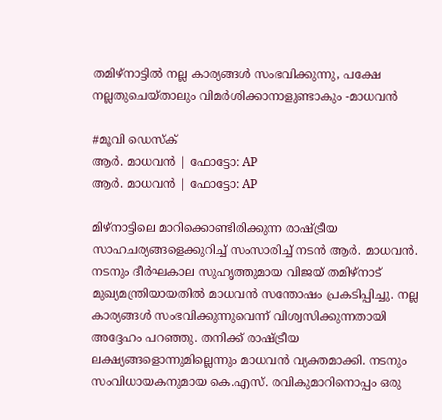തമിഴ്നാട്ടിൽ നല്ല കാര്യങ്ങൾ സംഭവിക്കുന്നു, പക്ഷേ നല്ലതുചെയ്താലും വിമർശിക്കാനാളുണ്ടാകും -മാധവൻ

#മൂവി ഡെസ്ക്
ആർ. മാധവൻ | ഫോട്ടോ: AP
ആർ. മാധവൻ | ഫോട്ടോ: AP

മിഴ്നാട്ടിലെ മാറിക്കൊണ്ടിരിക്കുന്ന രാഷ്ട്രീയ സാഹചര്യങ്ങളെക്കുറിച്ച് സംസാരിച്ച് നടൻ ആർ. മാധവൻ. നടനും ദീർഘകാല സുഹൃത്തുമായ വിജയ് തമിഴ്നാട് മുഖ്യമന്ത്രിയായതിൽ മാധവൻ സന്തോഷം പ്രകടിപ്പിച്ചു. നല്ല കാര്യങ്ങൾ സംഭവിക്കുന്നുവെന്ന് വിശ്വസിക്കുന്നതായി അദ്ദേഹം പറഞ്ഞു. തനിക്ക് രാഷ്ട്രീയ ലക്ഷ്യങ്ങളൊന്നുമില്ലെന്നും മാധവൻ വ്യക്തമാക്കി. നടനും സംവിധായകനുമായ കെ.എസ്. രവികുമാറിനൊപ്പം ഒരു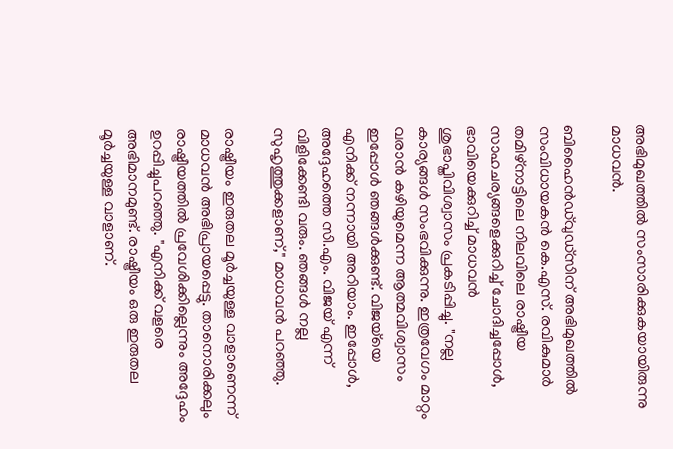അഭിമുഖത്തിൽ സംസാരിക്കുകയായിരുന്നു മാധവൻ.

ബിഹൈൻഡ്‌വുഡ്‌സിന് അഭിമുഖത്തിൽ സംവിധായകൻ കെ.എസ്. രവികുമാർ തമിഴ്‌നാട്ടിലെ നിലവിലെ രാഷ്ട്രീയ സാഹചര്യങ്ങളെക്കുറിച്ച് ചോദിച്ചപ്പോൾ, ഭാവിയെക്കുറിച്ച് മാധവൻ ശുഭാപ്തിവിശ്വാസം പ്രകടിപ്പിച്ചു. "നല്ല കാര്യങ്ങൾ സംഭവിക്കുന്നു. ഇത്രവേഗം മാറ്റം വരാൻ കഴിയുമെന്ന ആത്മവിശ്വാസം ഇപ്പോൾ ഞങ്ങൾക്കുണ്ട്. വിജയ്‌യെ എനിക്ക് നന്നായി അറിയാം. ഇപ്പോൾ, അദ്ദേഹത്തെ സി.എം. വിജയ് എന്ന് വിളിക്കേണ്ടി വരും. ഞങ്ങൾ നല്ല സുഹൃത്തുക്കളാണ്," മാധവൻ പറഞ്ഞു.

രാഷ്ട്രീയം ഇരുതല മൂർച്ചയുള്ള വാളാണെന്ന് മാധവൻ അഭിപ്രായപ്പെട്ടു. താനൊരിക്കലും രാഷ്ട്രീയത്തിൽ പ്രവേശിക്കില്ലെന്നും അദ്ദേഹം ഉറപ്പിച്ചുപറഞ്ഞു. "എനിക്ക് വളരെ അഭിമാനമുണ്ട്. രാഷ്ട്രീയം ഒരു ഇരുതല മൂർച്ചയുള്ള വാളാണ്.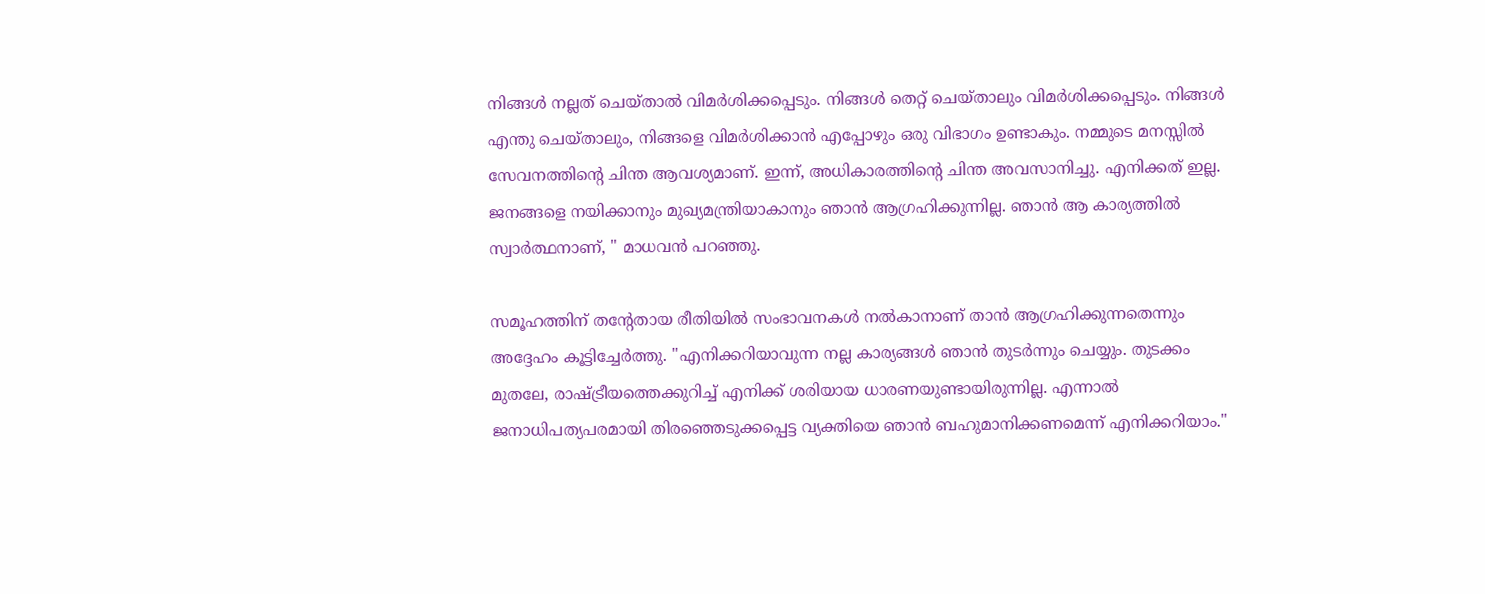നിങ്ങൾ നല്ലത് ചെയ്താൽ വിമർശിക്കപ്പെടും. നിങ്ങൾ തെറ്റ് ചെയ്താലും വിമർശിക്കപ്പെടും. നിങ്ങൾ എന്തു ചെയ്താലും, നിങ്ങളെ വിമർശിക്കാൻ എപ്പോഴും ഒരു വിഭാഗം ഉണ്ടാകും. നമ്മുടെ മനസ്സിൽ സേവനത്തിന്റെ ചിന്ത ആവശ്യമാണ്. ഇന്ന്, അധികാരത്തിന്റെ ചിന്ത അവസാനിച്ചു. എനിക്കത് ഇല്ല. ജനങ്ങളെ നയിക്കാനും മുഖ്യമന്ത്രിയാകാനും ഞാൻ ആഗ്രഹിക്കുന്നില്ല. ഞാൻ ആ കാര്യത്തിൽ സ്വാർത്ഥനാണ്, " മാധവൻ പറഞ്ഞു.

സമൂഹത്തിന് തന്റേതായ രീതിയിൽ സംഭാവനകൾ നൽകാനാണ് താൻ ആഗ്രഹിക്കുന്നതെന്നും അദ്ദേഹം കൂട്ടിച്ചേർത്തു. "എനിക്കറിയാവുന്ന നല്ല കാര്യങ്ങൾ ഞാൻ തുടർന്നും ചെയ്യും. തുടക്കം മുതലേ, രാഷ്ട്രീയത്തെക്കുറിച്ച് എനിക്ക് ശരിയായ ധാരണയുണ്ടായിരുന്നില്ല. എന്നാൽ ജനാധിപത്യപരമായി തിരഞ്ഞെടുക്കപ്പെട്ട വ്യക്തിയെ ഞാൻ ബഹുമാനിക്കണമെന്ന് എനിക്കറിയാം."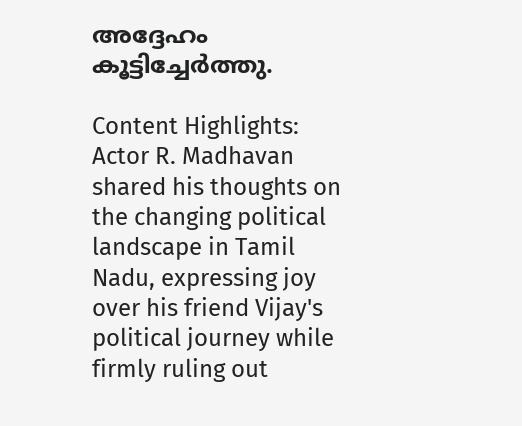അദ്ദേഹം കൂട്ടിച്ചേർത്തു.

Content Highlights: Actor R. Madhavan shared his thoughts on the changing political landscape in Tamil Nadu, expressing joy over his friend Vijay's political journey while firmly ruling out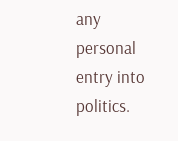any personal entry into politics.